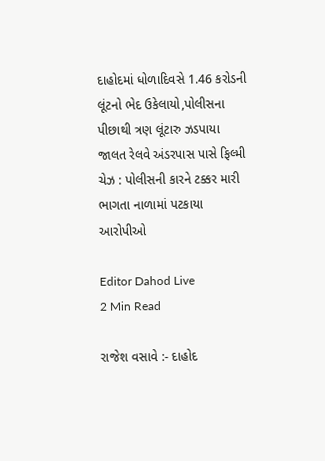દાહોદમાં ધોળાદિવસે 1.46 કરોડની લૂંટનો ભેદ ઉકેલાયો,પોલીસના પીછાથી ત્રણ લૂંટારુ ઝડપાયા જાલત રેલવે અંડરપાસ પાસે ફિલ્મી ચેઝ : પોલીસની કારને ટક્કર મારી ભાગતા નાળામાં પટકાયા આરોપીઓ

Editor Dahod Live
2 Min Read

રાજેશ વસાવે :- દાહોદ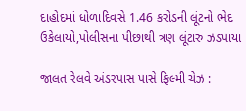દાહોદમાં ધોળાદિવસે 1.46 કરોડની લૂંટનો ભેદ ઉકેલાયો,પોલીસના પીછાથી ત્રણ લૂંટારુ ઝડપાયા

જાલત રેલવે અંડરપાસ પાસે ફિલ્મી ચેઝ :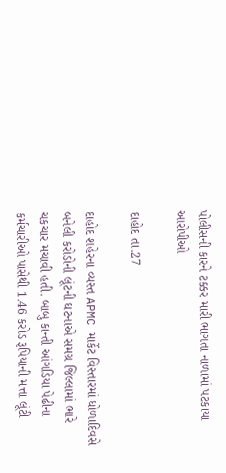પોલીસની કારને ટક્કર મારી ભાગતા નાળામાં પટકાયા આરોપીઓ

દાહોદ તા.27

દાહોદ શહેરના વ્યસ્ત APMC માર્કેટ વિસ્તારમાં ધોળાદિવસે બનેલી કરોડોની લૂંટની ઘટનાએ સમગ્ર જિલ્લામાં ભારે ચકચાર મચાવી હતી. બાબુ કાન્તી આંગડિયા પેઢીના કર્મચારીઓ પાસેથી 1.46 કરોડ રૂપિયાની મત્તા લૂંટી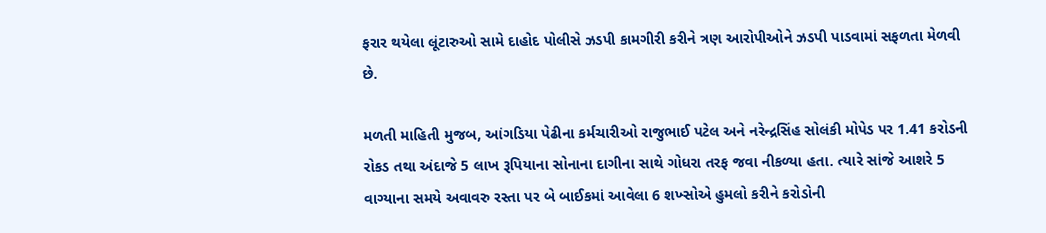ફરાર થયેલા લૂંટારુઓ સામે દાહોદ પોલીસે ઝડપી કામગીરી કરીને ત્રણ આરોપીઓને ઝડપી પાડવામાં સફળતા મેળવી છે.

મળતી માહિતી મુજબ, આંગડિયા પેઢીના કર્મચારીઓ રાજુભાઈ પટેલ અને નરેન્દ્રસિંહ સોલંકી મોપેડ પર 1.41 કરોડની રોકડ તથા અંદાજે 5 લાખ રૂપિયાના સોનાના દાગીના સાથે ગોધરા તરફ જવા નીકળ્યા હતા. ત્યારે સાંજે આશરે 5 વાગ્યાના સમયે અવાવરુ રસ્તા પર બે બાઈકમાં આવેલા 6 શખ્સોએ હુમલો કરીને કરોડોની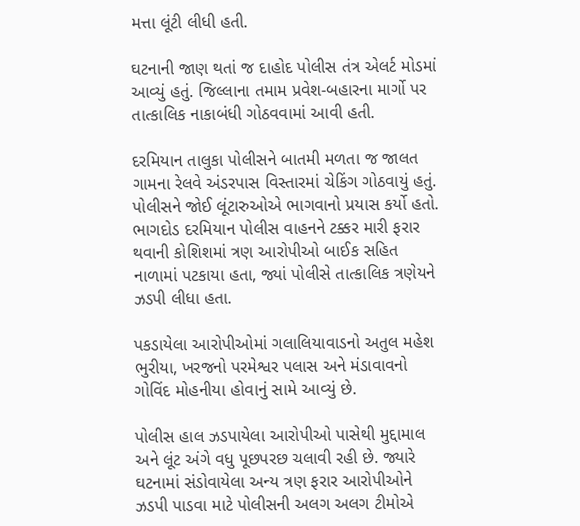મત્તા લૂંટી લીધી હતી.

ઘટનાની જાણ થતાં જ દાહોદ પોલીસ તંત્ર એલર્ટ મોડમાં આવ્યું હતું. જિલ્લાના તમામ પ્રવેશ-બહારના માર્ગો પર તાત્કાલિક નાકાબંધી ગોઠવવામાં આવી હતી.

દરમિયાન તાલુકા પોલીસને બાતમી મળતા જ જાલત ગામના રેલવે અંડરપાસ વિસ્તારમાં ચેકિંગ ગોઠવાયું હતું. પોલીસને જોઈ લૂંટારુઓએ ભાગવાનો પ્રયાસ કર્યો હતો. ભાગદોડ દરમિયાન પોલીસ વાહનને ટક્કર મારી ફરાર થવાની કોશિશમાં ત્રણ આરોપીઓ બાઈક સહિત નાળામાં પટકાયા હતા, જ્યાં પોલીસે તાત્કાલિક ત્રણેયને ઝડપી લીધા હતા.

પકડાયેલા આરોપીઓમાં ગલાલિયાવાડનો અતુલ મહેશ ભુરીયા, ખરજનો પરમેશ્વર પલાસ અને મંડાવાવનો ગોવિંદ મોહનીયા હોવાનું સામે આવ્યું છે.

પોલીસ હાલ ઝડપાયેલા આરોપીઓ પાસેથી મુદ્દામાલ અને લૂંટ અંગે વધુ પૂછપરછ ચલાવી રહી છે. જ્યારે ઘટનામાં સંડોવાયેલા અન્ય ત્રણ ફરાર આરોપીઓને ઝડપી પાડવા માટે પોલીસની અલગ અલગ ટીમોએ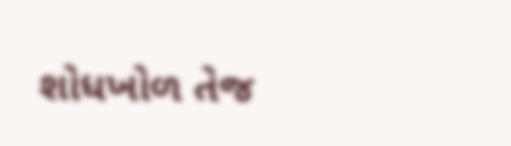શોધખોળ તેજ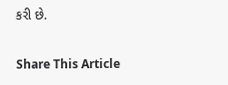કરી છે.

Share This Article